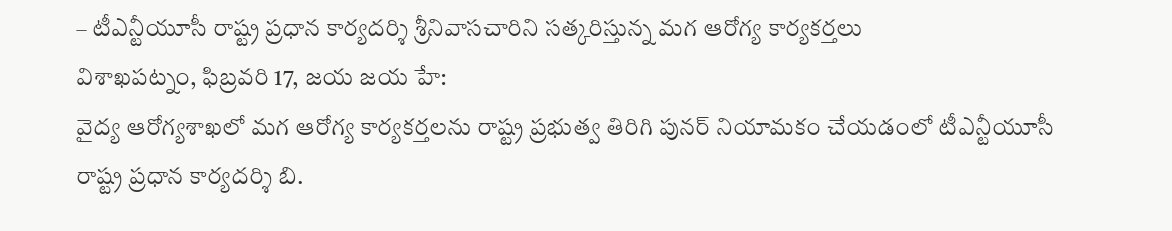– టీఎన్టీయూసీ రాష్ట్ర ప్రధాన కార్యదర్శి శ్రీనివాసచారిని సత్కరిస్తున్న మగ ఆరోగ్య కార్యకర్తలు
విశాఖపట్నం, ఫిబ్రవరి 17, జయ జయ హే:
వైద్య ఆరోగ్యశాఖలో మగ ఆరోగ్య కార్యకర్తలను రాష్ట్ర ప్రభుత్వ తిరిగి పునర్ నియామకం చేయడంలో టీఎన్టీయూసీ రాష్ట్ర ప్రధాన కార్యదర్శి బి.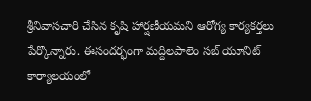శ్రీనివాసచారి చేసిన కృషి హార్షణీయమని ఆరోగ్య కార్యకర్తలు పేర్కొన్నారు. ఈసందర్భంగా మద్దిలపాలెం సబ్ యూనిట్ కార్యాలయంలో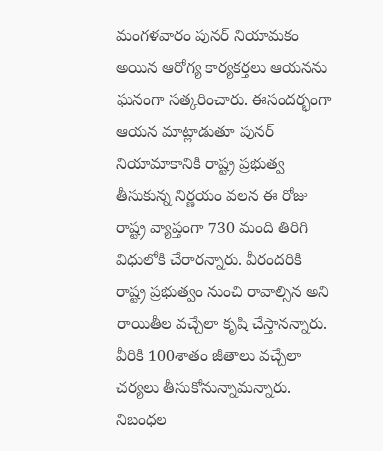మంగళవారం పునర్ నియామకం అయిన ఆరోగ్య కార్యకర్తలు ఆయనను ఘనంగా సత్కరించారు. ఈసందర్భంగా ఆయన మాట్లాడుతూ పునర్ నియామాకానికి రాష్ట్ర ప్రభుత్వ తీసుకున్న నిర్ణయం వలన ఈ రోజు రాష్ట్ర వ్యాప్తంగా 730 మంది తిరిగి విధులోకి చేరారన్నారు. వీరందరికి రాష్ట్ర ప్రభుత్వం నుంచి రావాల్సిన అని రాయితీల వచ్చేలా కృషి చేస్తానన్నారు. వీరికి 100శాతం జీతాలు వచ్చేలా చర్యలు తీసుకోనున్నామన్నారు. నిబంధల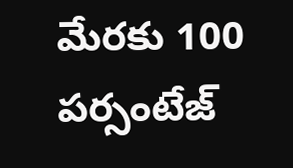మేరకు 100 పర్సంటేజ్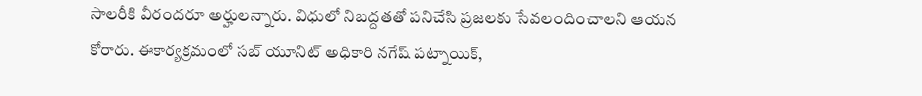సాలరీకి వీరందరూ అర్హులన్నారు. విధులో నిబద్దతతో పనిచేసి ప్రజలకు సేవలందించాలని ఆయన కోరారు. ఈకార్యక్రమంలో సబ్ యూనిట్ అధికారి నగేష్ పట్నాయిక్,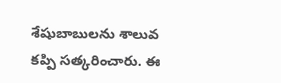శేషుబాబులను శాలువ కప్పి సత్కరించారు. ఈ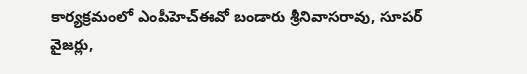కార్యక్రమంలో ఎంపీహెచ్ఈవో బండారు శ్రీనివాసరావు, సూపర్ వైజర్లు,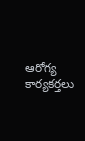ఆరోగ్య కార్యకర్తలు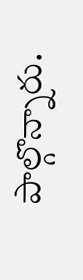పాల్గొన్నారు.